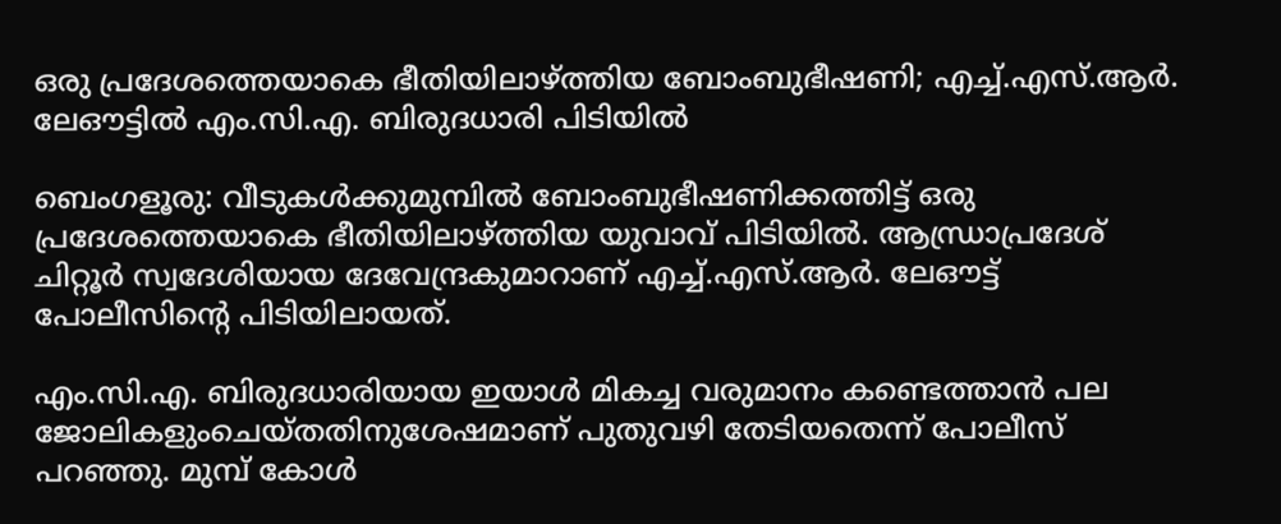ഒരു പ്രദേശത്തെയാകെ ഭീതിയിലാഴ്ത്തിയ ബോംബുഭീഷണി; എച്ച്.എസ്.ആർ. ലേഔട്ടിൽ എം.സി.എ. ബിരുദധാരി പിടിയിൽ

ബെംഗളൂരു: വീടുകൾക്കുമുമ്പിൽ ബോംബുഭീഷണിക്കത്തിട്ട് ഒരു പ്രദേശത്തെയാകെ ഭീതിയിലാഴ്ത്തിയ യുവാവ് പിടിയിൽ. ആന്ധ്രാപ്രദേശ് ചിറ്റൂർ സ്വദേശിയായ ദേവേന്ദ്രകുമാറാണ് എച്ച്.എസ്.ആർ. ലേഔട്ട് പോലീസിന്റെ പിടിയിലായത്.

എം.സി.എ. ബിരുദധാരിയായ ഇയാൾ മികച്ച വരുമാനം കണ്ടെത്താൻ പല ജോലികളുംചെയ്തതിനുശേഷമാണ് പുതുവഴി തേടിയതെന്ന് പോലീസ് പറഞ്ഞു. മുമ്പ് കോൾ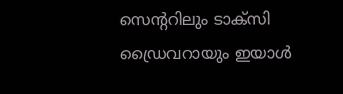സെന്ററിലും ടാക്സി ഡ്രൈവറായും ഇയാൾ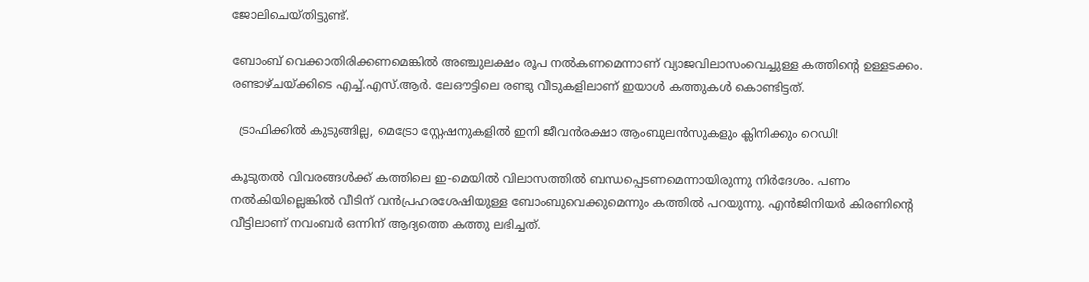ജോലിചെയ്തിട്ടുണ്ട്.

ബോംബ് വെക്കാതിരിക്കണമെങ്കിൽ അഞ്ചുലക്ഷം രൂപ നൽകണമെന്നാണ് വ്യാജവിലാസംവെച്ചുള്ള കത്തിന്റെ ഉള്ളടക്കം. രണ്ടാഴ്ചയ്ക്കിടെ എച്ച്.എസ്.ആർ. ലേഔട്ടിലെ രണ്ടു വീടുകളിലാണ് ഇയാൾ കത്തുകൾ കൊണ്ടിട്ടത്.

  ട്രാഫിക്കിൽ കുടുങ്ങില്ല, മെട്രോ സ്റ്റേഷനുകളിൽ ഇനി ജീവൻരക്ഷാ ആംബുലൻസുകളും ക്ലിനിക്കും റെഡി!

കൂടുതൽ വിവരങ്ങൾക്ക് കത്തിലെ ഇ-മെയിൽ വിലാസത്തിൽ ബന്ധപ്പെടണമെന്നായിരുന്നു നിർദേശം. പണം നൽകിയില്ലെങ്കിൽ വീടിന് വൻപ്രഹരശേഷിയുള്ള ബോംബുവെക്കുമെന്നും കത്തിൽ പറയുന്നു. എൻജിനിയർ കിരണിന്റെ വീട്ടിലാണ് നവംബർ ഒന്നിന് ആദ്യത്തെ കത്തു ലഭിച്ചത്.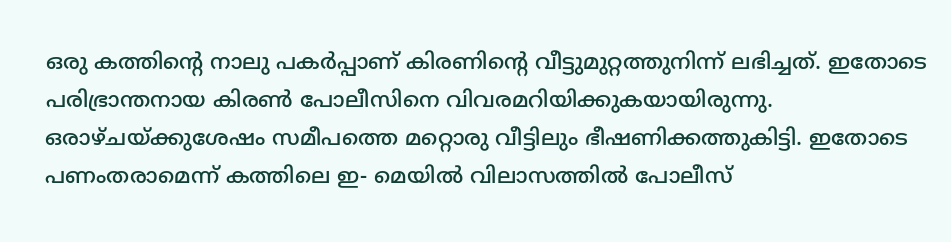ഒരു കത്തിന്റെ നാലു പകർപ്പാണ് കിരണിന്റെ വീട്ടുമുറ്റത്തുനിന്ന് ലഭിച്ചത്. ഇതോടെ പരിഭ്രാന്തനായ കിരൺ പോലീസിനെ വിവരമറിയിക്കുകയായിരുന്നു. ഒരാഴ്ചയ്ക്കുശേഷം സമീപത്തെ മറ്റൊരു വീട്ടിലും ഭീഷണിക്കത്തുകിട്ടി. ഇതോടെ പണംതരാമെന്ന് കത്തിലെ ഇ- മെയിൽ വിലാസത്തിൽ പോലീസ്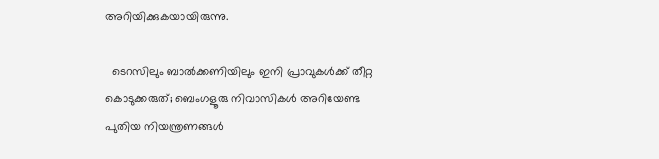അറിയിക്കുകയായിരുന്നു.

  ടെറസിലും ബാൽക്കണിയിലും ഇനി പ്രാവുകൾക്ക് തീറ്റ കൊടുക്കരുത്; ബെംഗളൂരു നിവാസികൾ അറിയേണ്ട പുതിയ നിയന്ത്രണങ്ങൾ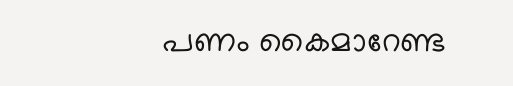പണം കൈമാറേണ്ട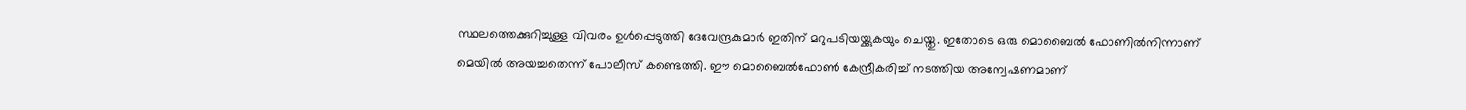സ്ഥലത്തെക്കുറിച്ചുള്ള വിവരം ഉൾപ്പെടുത്തി ദേവേന്ദ്രകുമാർ ഇതിന് മറുപടിയയ്ക്കുകയും ചെയ്തു. ഇതോടെ ഒരു മൊബൈൽ ഫോണിൽനിന്നാണ് മെയിൽ അയച്ചതെന്ന് പോലീസ് കണ്ടെത്തി. ഈ മൊബൈൽഫോൺ കേന്ദ്രീകരിച്ച് നടത്തിയ അന്വേഷണമാണ്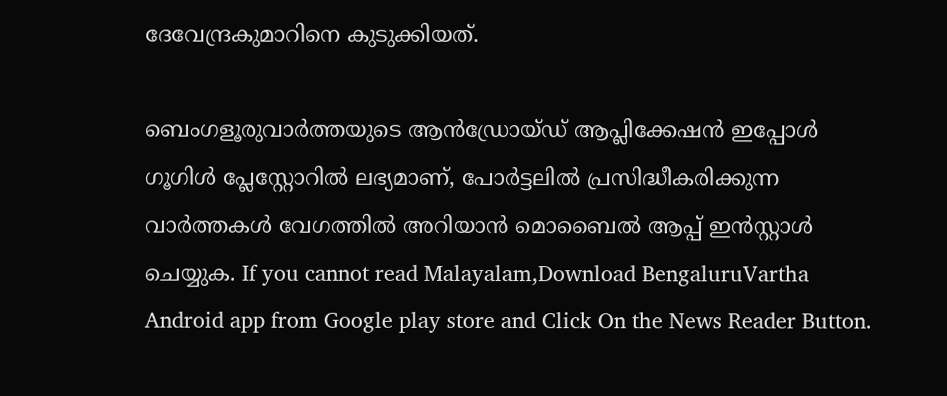ദേവേന്ദ്രകുമാറിനെ കുടുക്കിയത്.

ബെംഗളൂരുവാർത്തയുടെ ആൻഡ്രോയ്ഡ് ആപ്ലിക്കേഷൻ ഇപ്പോൾ ഗൂഗിൾ പ്ലേസ്റ്റോറിൽ ലഭ്യമാണ്, പോർട്ടലിൽ പ്രസിദ്ധീകരിക്കുന്ന വാർത്തകൾ വേഗത്തിൽ അറിയാൻ മൊബൈൽ ആപ്പ് ഇൻസ്റ്റാൾ ചെയ്യുക. If you cannot read Malayalam,Download BengaluruVartha Android app from Google play store and Click On the News Reader Button.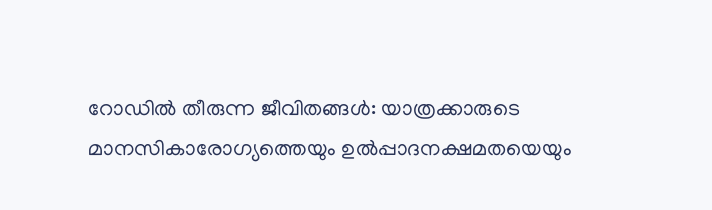റോഡിൽ തീരുന്ന ജീവിതങ്ങൾ: യാത്രക്കാരുടെ മാനസികാരോഗ്യത്തെയും ഉൽപ്പാദനക്ഷമതയെയും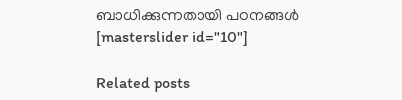ബാധിക്കുന്നതായി പഠനങ്ങൾ
[masterslider id="10"]

Related posts